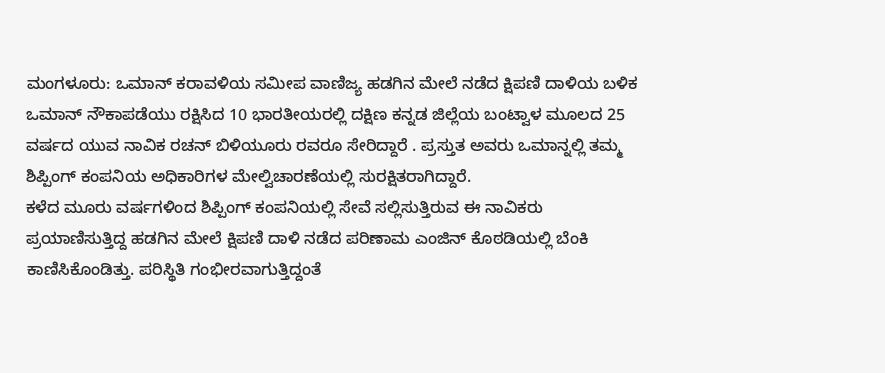ಮಂಗಳೂರು: ಒಮಾನ್ ಕರಾವಳಿಯ ಸಮೀಪ ವಾಣಿಜ್ಯ ಹಡಗಿನ ಮೇಲೆ ನಡೆದ ಕ್ಷಿಪಣಿ ದಾಳಿಯ ಬಳಿಕ ಒಮಾನ್ ನೌಕಾಪಡೆಯು ರಕ್ಷಿಸಿದ 10 ಭಾರತೀಯರಲ್ಲಿ ದಕ್ಷಿಣ ಕನ್ನಡ ಜಿಲ್ಲೆಯ ಬಂಟ್ವಾಳ ಮೂಲದ 25 ವರ್ಷದ ಯುವ ನಾವಿಕ ರಚನ್ ಬಿಳಿಯೂರು ರವರೂ ಸೇರಿದ್ದಾರೆ . ಪ್ರಸ್ತುತ ಅವರು ಒಮಾನ್ನಲ್ಲಿ ತಮ್ಮ ಶಿಪ್ಪಿಂಗ್ ಕಂಪನಿಯ ಅಧಿಕಾರಿಗಳ ಮೇಲ್ವಿಚಾರಣೆಯಲ್ಲಿ ಸುರಕ್ಷಿತರಾಗಿದ್ದಾರೆ.
ಕಳೆದ ಮೂರು ವರ್ಷಗಳಿಂದ ಶಿಪ್ಪಿಂಗ್ ಕಂಪನಿಯಲ್ಲಿ ಸೇವೆ ಸಲ್ಲಿಸುತ್ತಿರುವ ಈ ನಾವಿಕರು ಪ್ರಯಾಣಿಸುತ್ತಿದ್ದ ಹಡಗಿನ ಮೇಲೆ ಕ್ಷಿಪಣಿ ದಾಳಿ ನಡೆದ ಪರಿಣಾಮ ಎಂಜಿನ್ ಕೊಠಡಿಯಲ್ಲಿ ಬೆಂಕಿ ಕಾಣಿಸಿಕೊಂಡಿತ್ತು. ಪರಿಸ್ಥಿತಿ ಗಂಭೀರವಾಗುತ್ತಿದ್ದಂತೆ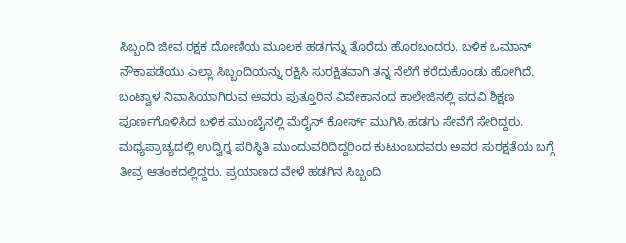ಸಿಬ್ಬಂದಿ ಜೀವ ರಕ್ಷಕ ದೋಣಿಯ ಮೂಲಕ ಹಡಗನ್ನು ತೊರೆದು ಹೊರಬಂದರು. ಬಳಿಕ ಒಮಾನ್ ನೌಕಾಪಡೆಯು ಎಲ್ಲಾ ಸಿಬ್ಬಂದಿಯನ್ನು ರಕ್ಷಿಸಿ ಸುರಕ್ಷಿತವಾಗಿ ತನ್ನ ನೆಲೆಗೆ ಕರೆದುಕೊಂಡು ಹೋಗಿದೆ.
ಬಂಟ್ವಾಳ ನಿವಾಸಿಯಾಗಿರುವ ಅವರು ಪುತ್ತೂರಿನ ವಿವೇಕಾನಂದ ಕಾಲೇಜಿನಲ್ಲಿ ಪದವಿ ಶಿಕ್ಷಣ ಪೂರ್ಣಗೊಳಿಸಿದ ಬಳಿಕ ಮುಂಬೈನಲ್ಲಿ ಮೆರೈನ್ ಕೋರ್ಸ್ ಮುಗಿಸಿ ಹಡಗು ಸೇವೆಗೆ ಸೇರಿದ್ದರು.
ಮಧ್ಯಪ್ರಾಚ್ಯದಲ್ಲಿ ಉದ್ವಿಗ್ನ ಪರಿಸ್ಥಿತಿ ಮುಂದುವರಿದಿದ್ದರಿಂದ ಕುಟುಂಬದವರು ಅವರ ಸುರಕ್ಷತೆಯ ಬಗ್ಗೆ ತೀವ್ರ ಆತಂಕದಲ್ಲಿದ್ದರು. ಪ್ರಯಾಣದ ವೇಳೆ ಹಡಗಿನ ಸಿಬ್ಬಂದಿ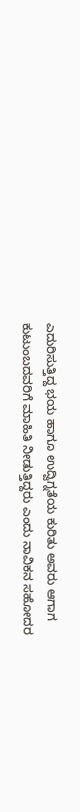ಎದುರಿಸುತ್ತಿದ್ದ ಭಯ ಹಾಗೂ ಉದ್ವಿಗ್ನತೆಯ ಕುರಿತು ಅವರು ಆಗಾಗ ಕುಟುಂಬದವರಿಗೆ ಮಾಹಿತಿ ನೀಡುತ್ತಿದ್ದರು ಎಂದು ನಾವಿಕನ ಸಹೋದರ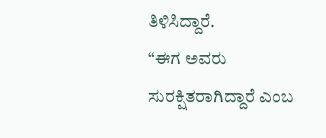ತಿಳಿಸಿದ್ದಾರೆ.
“ಈಗ ಅವರು ಸುರಕ್ಷಿತರಾಗಿದ್ದಾರೆ ಎಂಬ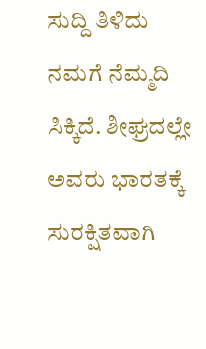ಸುದ್ದಿ ತಿಳಿದು ನಮಗೆ ನೆಮ್ಮದಿ ಸಿಕ್ಕಿದೆ. ಶೀಘ್ರದಲ್ಲೇ ಅವರು ಭಾರತಕ್ಕೆ ಸುರಕ್ಷಿತವಾಗಿ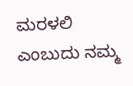ಮರಳಲಿ ಎಂಬುದು ನಮ್ಮ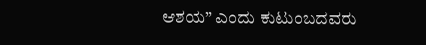ಆಶಯ” ಎಂದು ಕುಟುಂಬದವರು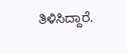ತಿಳಿಸಿದ್ದಾರೆ.